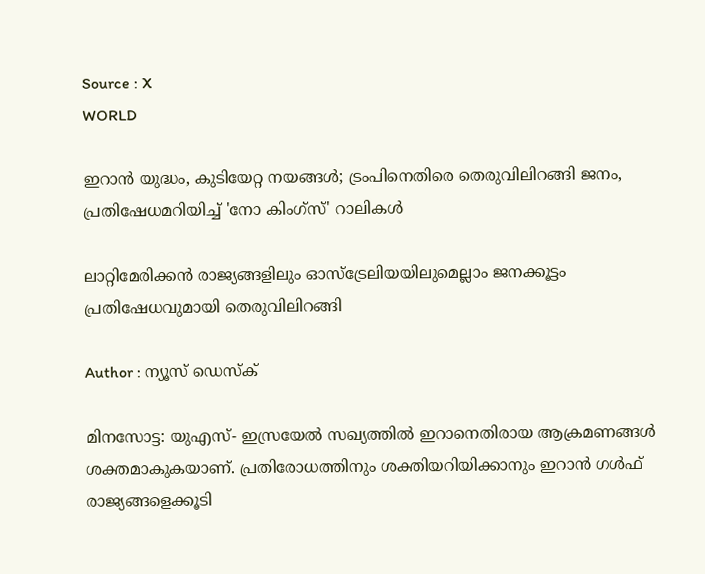Source : X
WORLD

ഇറാൻ യുദ്ധം, കുടിയേറ്റ നയങ്ങൾ; ട്രംപിനെതിരെ തെരുവിലിറങ്ങി ജനം, പ്രതിഷേധമറിയിച്ച് 'നോ കിംഗ്സ്' റാലികൾ

ലാറ്റിമേരിക്കൻ രാജ്യങ്ങളിലും ഓസ്ട്രേലിയയിലുമെല്ലാം ജനക്കൂട്ടം പ്രതിഷേധവുമായി തെരുവിലിറങ്ങി

Author : ന്യൂസ് ഡെസ്ക്

മിനസോട്ട: യുഎസ്- ഇസ്രയേൽ സഖ്യത്തിൽ ഇറാനെതിരായ ആക്രമണങ്ങൾ ശക്തമാകുകയാണ്. പ്രതിരോധത്തിനും ശക്തിയറിയിക്കാനും ഇറാൻ ഗൾഫ് രാജ്യങ്ങളെക്കൂടി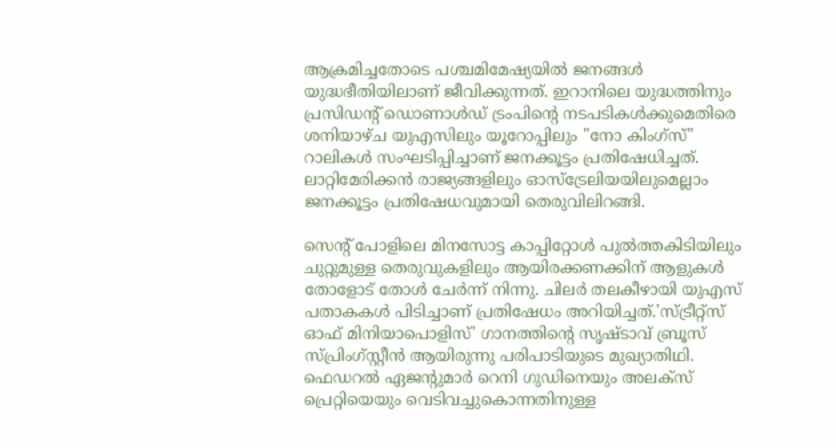ആക്രമിച്ചതോടെ പശ്ചമിമേഷ്യയിൽ ജനങ്ങൾ യുദ്ധഭീതിയിലാണ് ജീവിക്കുന്നത്. ഇറാനിലെ യുദ്ധത്തിനും പ്രസിഡന്റ് ഡൊണാൾഡ് ട്രംപിന്റെ നടപടികൾക്കുമെതിരെ ശനിയാഴ്ച യുഎസിലും യൂറോപ്പിലും "നോ കിംഗ്സ്" റാലികൾ സംഘടിപ്പിച്ചാണ് ജനക്കൂട്ടം പ്രതിഷേധിച്ചത്. ലാറ്റിമേരിക്കൻ രാജ്യങ്ങളിലും ഓസ്ട്രേലിയയിലുമെല്ലാം ജനക്കൂട്ടം പ്രതിഷേധവുമായി തെരുവിലിറങ്ങി.

സെന്റ് പോളിലെ മിനസോട്ട കാപ്പിറ്റോൾ പുൽത്തകിടിയിലും ചുറ്റുമുള്ള തെരുവുകളിലും ആയിരക്കണക്കിന് ആളുകൾ തോളോട് തോൾ ചേർന്ന് നിന്നു. ചിലർ തലകീഴായി യുഎസ് പതാകകൾ പിടിച്ചാണ് പ്രതിഷേധം അറിയിച്ചത്.'സ്ട്രീറ്റ്സ് ഓഫ് മിനിയാപൊളിസ്' ഗാനത്തിന്റെ സൃഷ്ടാവ് ബ്രൂസ് സ്പ്രിംഗ്സ്റ്റീൻ ആയിരുന്നു പരിപാടിയുടെ മുഖ്യാതിഥി. ഫെഡറൽ ഏജന്റുമാർ റെനി ഗുഡിനെയും അലക്സ് പ്രെറ്റിയെയും വെടിവച്ചുകൊന്നതിനുള്ള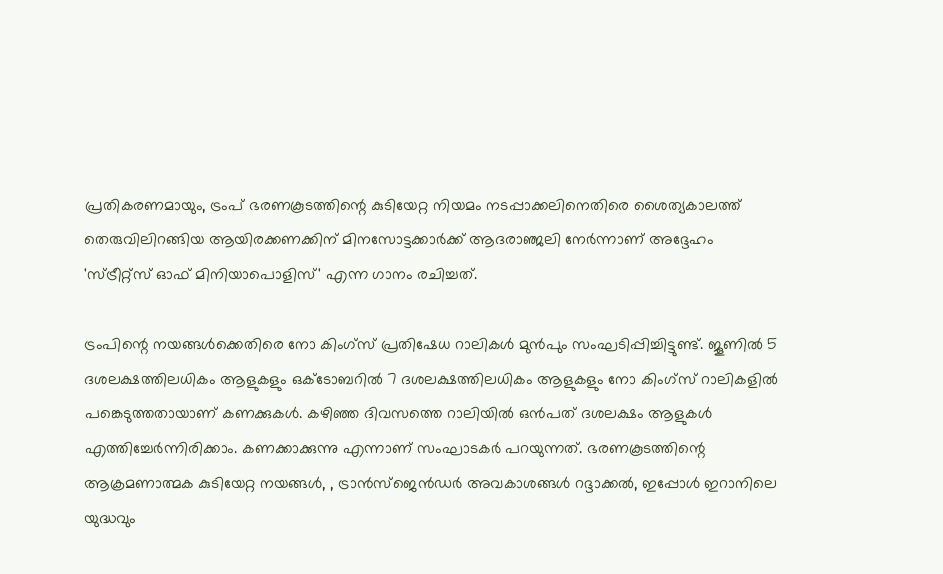പ്രതികരണമായും, ട്രംപ് ഭരണകൂടത്തിന്റെ കുടിയേറ്റ നിയമം നടപ്പാക്കലിനെതിരെ ശൈത്യകാലത്ത് തെരുവിലിറങ്ങിയ ആയിരക്കണക്കിന് മിനസോട്ടക്കാർക്ക് ആദരാഞ്ജലി നേർന്നാണ് അദ്ദേഹം 'സ്ട്രീറ്റ്സ് ഓഫ് മിനിയാപൊളിസ്' എന്ന ഗാനം രചിച്ചത്.

ട്രംപിന്റെ നയങ്ങൾക്കെതിരെ നോ കിംഗ്സ് പ്രതിഷേധ റാലികൾ മുൻപും സംഘടിപ്പിച്ചിട്ടുണ്ട്. ജൂണിൽ 5 ദശലക്ഷത്തിലധികം ആളുകളും ഒക്ടോബറിൽ 7 ദശലക്ഷത്തിലധികം ആളുകളും നോ കിംഗ്സ് റാലികളിൽ പങ്കെടുത്തതായാണ് കണക്കുകൾ. കഴിഞ്ഞ ദിവസത്തെ റാലിയിൽ ഒൻപത് ദശലക്ഷം ആളുകൾ എത്തിച്ചേർന്നിരിക്കാം. കണക്കാക്കുന്നു എന്നാണ് സംഘാടകർ പറയുന്നത്. ഭരണകൂടത്തിന്റെ ആക്രമണാത്മക കുടിയേറ്റ നയങ്ങൾ, , ട്രാൻസ്‌ജെൻഡർ അവകാശങ്ങൾ റദ്ദാക്കൽ, ഇപ്പോൾ ഇറാനിലെ യുദ്ധവും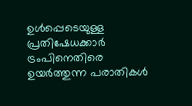ഉൾപ്പെടെയുള്ള പ്രതിഷേധക്കാർ ട്രംപിനെതിരെ ഉയർത്തുന്ന പരാതികൾ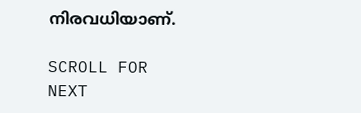നിരവധിയാണ്.

SCROLL FOR NEXT